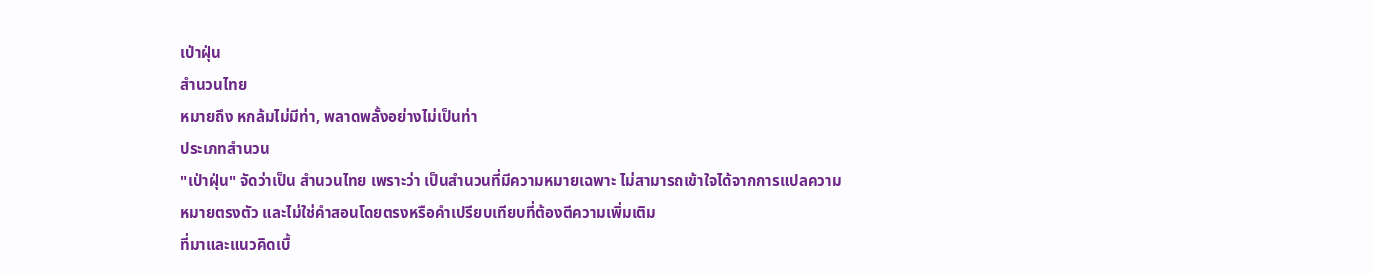เป่าฝุ่น
สํานวนไทย
หมายถึง หกล้มไม่มีท่า, พลาดพลั้งอย่างไม่เป็นท่า
ประเภทสำนวน
"เป่าฝุ่น" จัดว่าเป็น สำนวนไทย เพราะว่า เป็นสำนวนที่มีความหมายเฉพาะ ไม่สามารถเข้าใจได้จากการแปลความหมายตรงตัว และไม่ใช่คำสอนโดยตรงหรือคำเปรียบเทียบที่ต้องตีความเพิ่มเติม
ที่มาและแนวคิดเบื้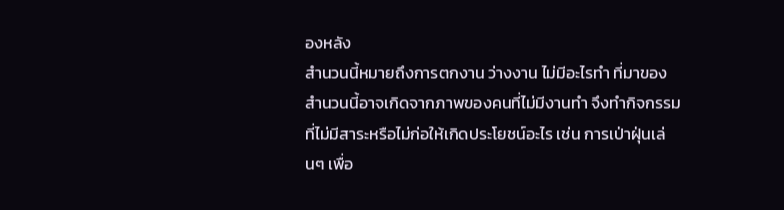องหลัง
สำนวนนี้หมายถึงการตกงาน ว่างงาน ไม่มีอะไรทำ ที่มาของสำนวนนี้อาจเกิดจากภาพของคนที่ไม่มีงานทำ จึงทำกิจกรรมที่ไม่มีสาระหรือไม่ก่อให้เกิดประโยชน์อะไร เช่น การเป่าฝุ่นเล่นๆ เพื่อ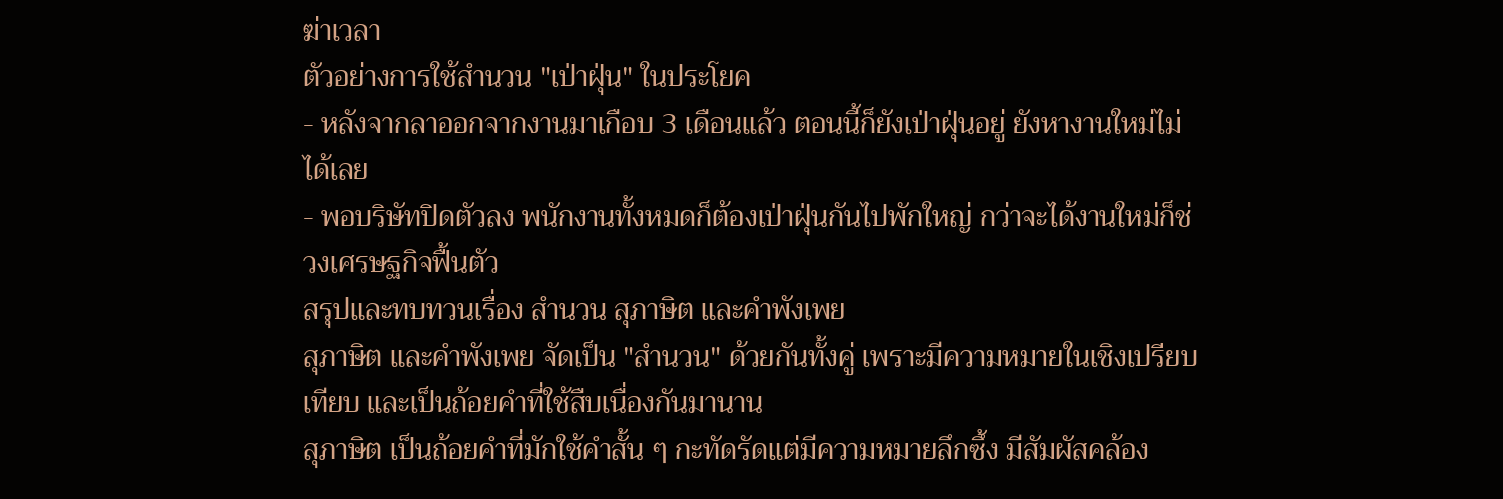ฆ่าเวลา
ตัวอย่างการใช้สำนวน "เป่าฝุ่น" ในประโยค
- หลังจากลาออกจากงานมาเกือบ 3 เดือนแล้ว ตอนนี้ก็ยังเป่าฝุ่นอยู่ ยังหางานใหม่ไม่ได้เลย
- พอบริษัทปิดตัวลง พนักงานทั้งหมดก็ต้องเป่าฝุ่นกันไปพักใหญ่ กว่าจะได้งานใหม่ก็ช่วงเศรษฐกิจฟื้นตัว
สรุปและทบทวนเรื่อง สำนวน สุภาษิต และคำพังเพย
สุภาษิต และคำพังเพย จัดเป็น "สำนวน" ด้วยกันทั้งคู่ เพราะมีความหมายในเชิงเปรียบเทียบ และเป็นถ้อยคำที่ใช้สืบเนื่องกันมานาน
สุภาษิต เป็นถ้อยคำที่มักใช้คำสั้น ๆ กะทัดรัดแต่มีความหมายลึกซึ้ง มีสัมผัสคล้อง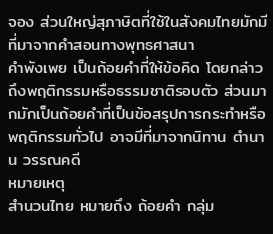จอง ส่วนใหญ่สุภาษิตที่ใช้ในสังคมไทยมักมีที่มาจากคำสอนทางพุทธศาสนา
คำพังเพย เป็นถ้อยคำที่ให้ข้อคิด โดยกล่าวถึงพฤติกรรมหรือธรรมชาติรอบตัว ส่วนมากมักเป็นถ้อยคำที่เป็นข้อสรุปการกระทำหรือพฤติกรรมทั่วไป อาจมีที่มาจากนิทาน ตำนาน วรรณคดี
หมายเหตุ
สำนวนไทย หมายถึง ถ้อยคำ กลุ่ม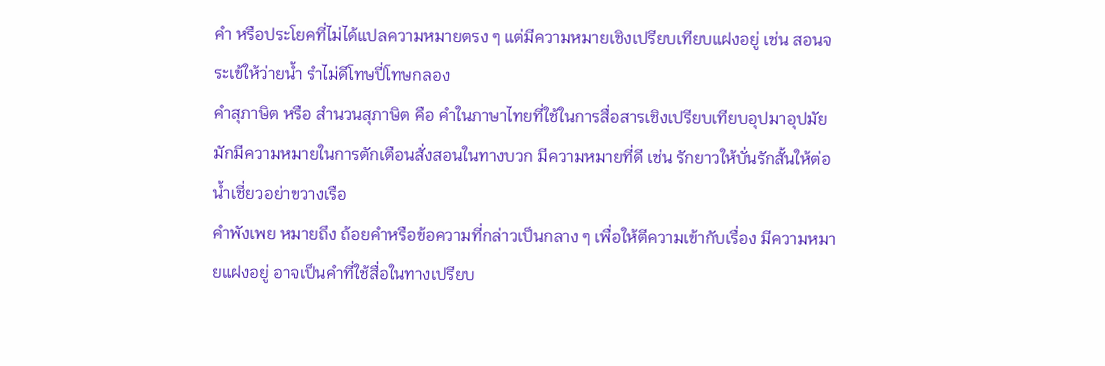คำ หรือประโยคที่ไม่ได้แปลความหมายตรง ๆ แต่มีความหมายเชิงเปรียบเทียบแฝงอยู่ เช่น สอนจระเข้ให้ว่ายนํ้า รำไม่ดีโทษปี่โทษกลอง
คำสุภาษิต หรือ สำนวนสุภาษิต คือ คำในภาษาไทยที่ใช้ในการสื่อสารเชิงเปรียบเทียบอุปมาอุปมัย มักมีความหมายในการตักเตือนสั่งสอนในทางบวก มีความหมายที่ดี เช่น รักยาวให้บั่นรักสั้นให้ต่อ น้ำเชี่ยวอย่าขวางเรือ
คำพังเพย หมายถึง ถ้อยคำหรือข้อความที่กล่าวเป็นกลาง ๆ เพื่อให้ตีความเข้ากับเรื่อง มีความหมายแฝงอยู่ อาจเป็นคำที่ใช้สื่อในทางเปรียบ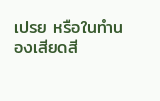เปรย หรือในทำนองเสียดสี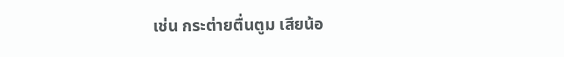เช่น กระต่ายตื่นตูม เสียน้อ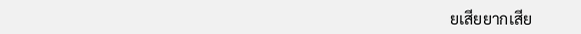ยเสียยากเสีย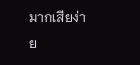มากเสียง่าย